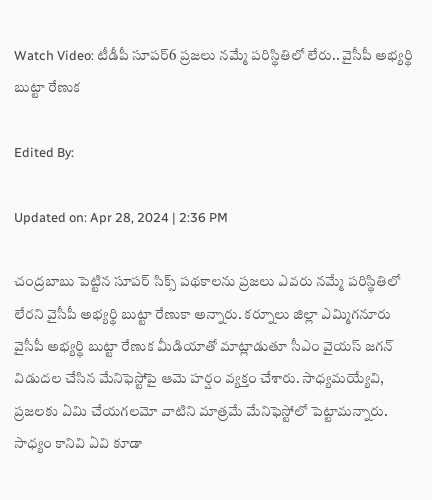Watch Video: టీడీపీ సూపర్6 ప్రజలు నమ్మే పరిస్థితిలో లేరు.. వైసీపీ అభ్యర్థి బుట్టా రేణుక

Edited By:

Updated on: Apr 28, 2024 | 2:36 PM

చంద్రబాబు పెట్టిన సూపర్ సిక్స్ పథకాలను ప్రజలు ఎవరు నమ్మే పరిస్థితిలో లేరని వైసీపీ అభ్యర్థి బుట్టా రేణుకా అన్నారు. కర్నూలు జిల్లా ఎమ్మిగనూరు వైసీపీ అభ్యర్థి బుట్టా రేణుక మీడియాతో మాట్లాడుతూ సీఎం వైయస్ జగన్ విడుదల చేసిన మేనిఫెస్టోపై ఆమె హర్షం వ్యక్తం చేశారు. సాధ్యమయ్యేవి, ప్రజలకు ఏమి చేయగలమో వాటిని మాత్రమే మేనిఫెస్టోలో పెట్టామన్నారు. సాధ్యం కానివి ఏవి కూడా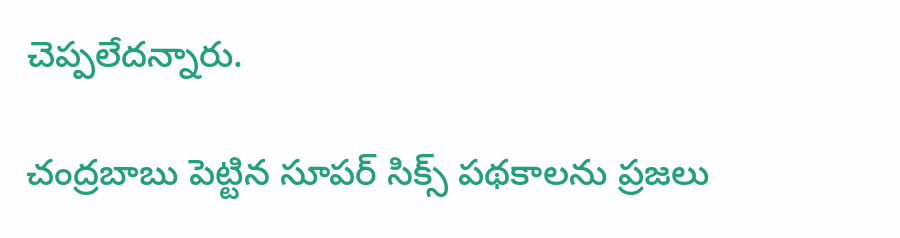చెప్పలేదన్నారు.

చంద్రబాబు పెట్టిన సూపర్ సిక్స్ పథకాలను ప్రజలు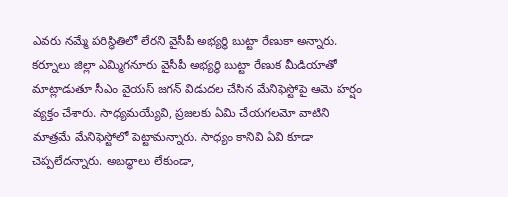ఎవరు నమ్మే పరిస్థితిలో లేరని వైసీపీ అభ్యర్థి బుట్టా రేణుకా అన్నారు. కర్నూలు జిల్లా ఎమ్మిగనూరు వైసీపీ అభ్యర్థి బుట్టా రేణుక మీడియాతో మాట్లాడుతూ సీఎం వైయస్ జగన్ విడుదల చేసిన మేనిఫెస్టోపై ఆమె హర్షం వ్యక్తం చేశారు. సాధ్యమయ్యేవి, ప్రజలకు ఏమి చేయగలమో వాటిని మాత్రమే మేనిఫెస్టోలో పెట్టామన్నారు. సాధ్యం కానివి ఏవి కూడా చెప్పలేదన్నారు. అబద్ధాలు లేకుండా,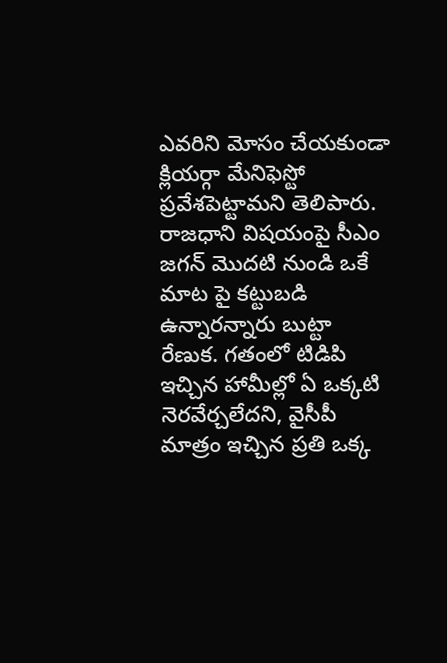ఎవరిని మోసం చేయకుండా క్లియర్గా మేనిఫెస్టో ప్రవేశపెట్టామని తెలిపారు. రాజధాని విషయంపై సీఎం జగన్ మొదటి నుండి ఒకే మాట పై కట్టుబడి ఉన్నారన్నారు బుట్టా రేణుక. గతంలో టిడిపి ఇచ్చిన హామీల్లో ఏ ఒక్కటి నెరవేర్చలేదని, వైసీపీ మాత్రం ఇచ్చిన ప్రతి ఒక్క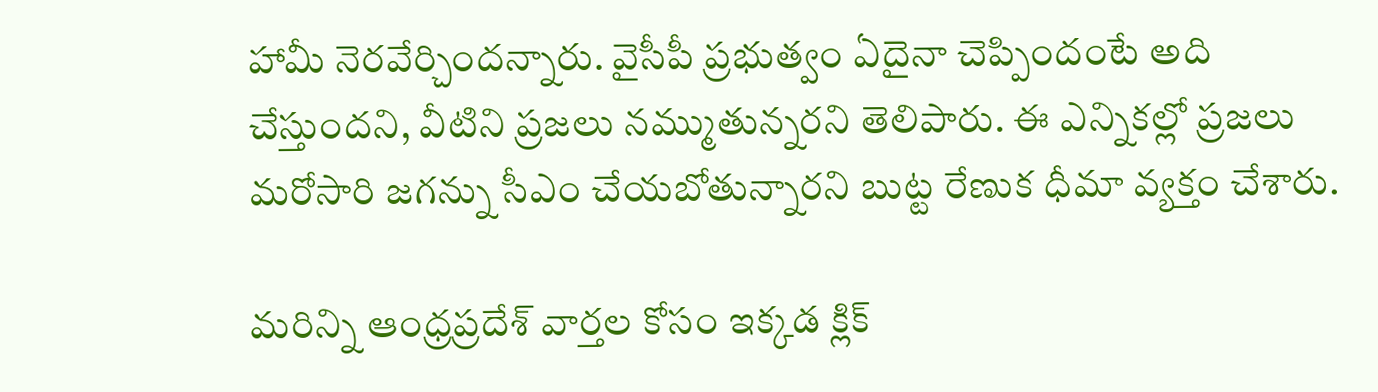హామీ నెరవేర్చిందన్నారు. వైసీపీ ప్రభుత్వం ఏదైనా చెప్పిందంటే అది చేస్తుందని, వీటిని ప్రజలు నమ్ముతున్నరని తెలిపారు. ఈ ఎన్నికల్లో ప్రజలు మరోసారి జగన్ను సీఎం చేయబోతున్నారని బుట్ట రేణుక ధీమా వ్యక్తం చేశారు.

మరిన్ని ఆంధ్రప్రదేశ్ వార్తల కోసం ఇక్కడ క్లిక్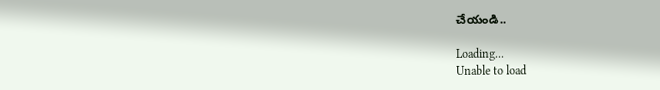చేయండి..

Loading...
Unable to load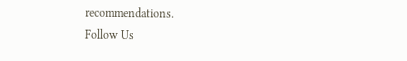recommendations.
Follow Us